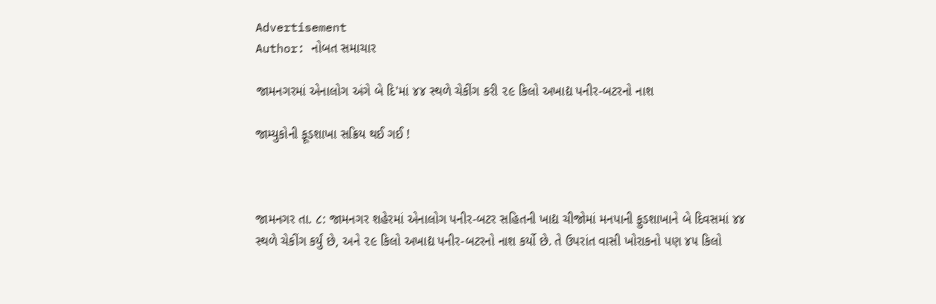Advertisement
Author: નોબત સમાચાર

જામનગરમાં એનાલોગ અંગે બે દિ'માં ૪૪ સ્થળે ચેકીંગ કરી ૨૯ કિલો અખાદ્ય પનીર-બટરનો નાશ

જામ્યુકોની ફૂડશાખા સક્રિય થઈ ગઈ !



જામનગર તા. ૮: જામનગર શહેરમાં એનાલોગ પનીર-બટર સહિતની ખાદ્ય ચીજોમાં મનપાની ફુડશાખાને બે દિવસમાં ૪૪ સ્થળે ચેકીંગ કર્યું છે, અને ૨૯ કિલો અખાદ્ય પનીર-બટરનો નાશ કર્યો છે. તે ઉપરાંત વાસી ખોરાકનો પણ ૪૫ કિલો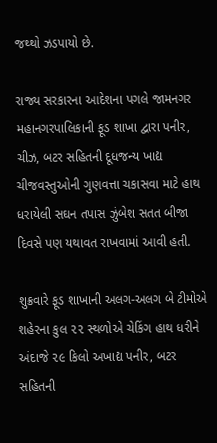જથ્થો ઝડપાયો છે.

રાજ્ય સરકારના આદેશના પગલે જામનગર મહાનગરપાલિકાની ફૂડ શાખા દ્વારા પનીર, ચીઝ, બટર સહિતની દૂધજન્ય ખાદ્ય ચીજવસ્તુઓની ગુણવત્તા ચકાસવા માટે હાથ ધરાયેલી સઘન તપાસ ઝુંબેશ સતત બીજા દિવસે પણ યથાવત રાખવામાં આવી હતી.

શુક્રવારે ફૂડ શાખાની અલગ-અલગ બે ટીમોએ શહેરના કુલ ૨૨ સ્થળોએ ચેકિંગ હાથ ધરીને અંદાજે ૨૯ કિલો અખાદ્ય પનીર, બટર સહિતની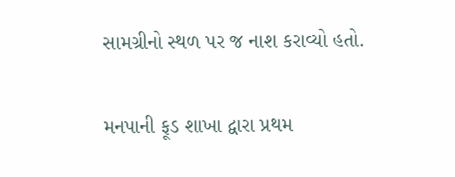સામગ્રીનો સ્થળ પર જ નાશ કરાવ્યો હતો.

મનપાની ફૂડ શાખા દ્વારા પ્રથમ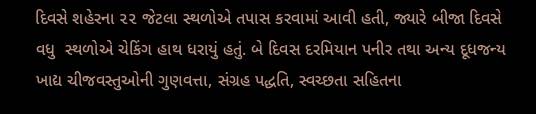દિવસે શહેરના ૨૨ જેટલા સ્થળોએ તપાસ કરવામાં આવી હતી, જ્યારે બીજા દિવસે વધુ  સ્થળોએ ચેકિંગ હાથ ધરાયું હતું. બે દિવસ દરમિયાન પનીર તથા અન્ય દૂધજન્ય ખાદ્ય ચીજવસ્તુઓની ગુણવત્તા, સંગ્રહ પદ્ધતિ, સ્વચ્છતા સહિતના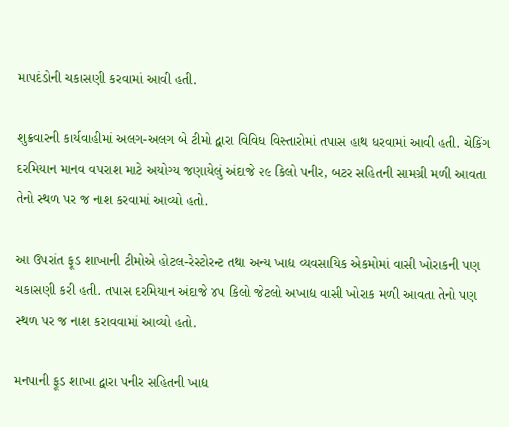માપદંડોની ચકાસણી કરવામાં આવી હતી.

શુક્રવારની કાર્યવાહીમાં અલગ-અલગ બે ટીમો દ્વારા વિવિધ વિસ્તારોમાં તપાસ હાથ ધરવામાં આવી હતી. ચેકિંગ દરમિયાન માનવ વપરાશ માટે અયોગ્ય જણાયેલું અંદાજે ૨૯ કિલો પનીર, બટર સહિતની સામગ્રી મળી આવતા તેનો સ્થળ પર જ નાશ કરવામાં આવ્યો હતો.

આ ઉપરાંત ફૂડ શાખાની ટીમોએ હોટલ-રેસ્ટોરન્ટ તથા અન્ય ખાદ્ય વ્યવસાયિક એકમોમાં વાસી ખોરાકની પણ ચકાસણી કરી હતી. તપાસ દરમિયાન અંદાજે ૪૫ કિલો જેટલો અખાદ્ય વાસી ખોરાક મળી આવતા તેનો પણ સ્થળ પર જ નાશ કરાવવામાં આવ્યો હતો.

મનપાની ફૂડ શાખા દ્વારા પનીર સહિતની ખાદ્ય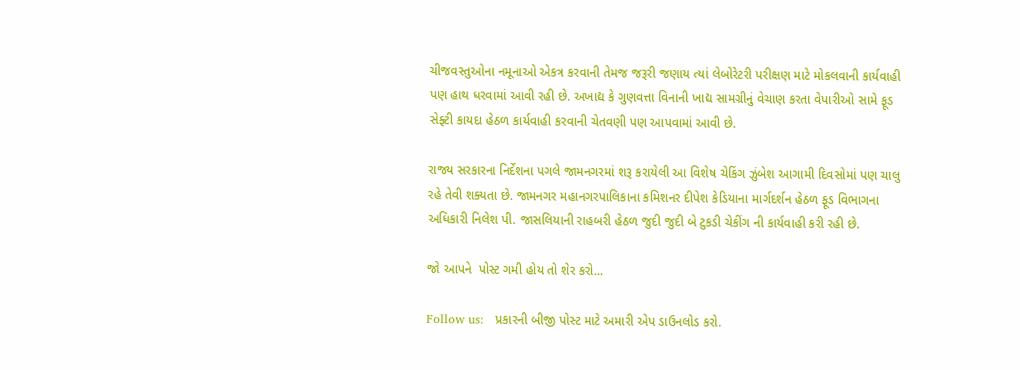ચીજવસ્તુઓના નમૂનાઓ એકત્ર કરવાની તેમજ જરૂરી જણાય ત્યાં લેબોરેટરી પરીક્ષણ માટે મોકલવાની કાર્યવાહી પણ હાથ ધરવામાં આવી રહી છે. અખાદ્ય કે ગુણવત્તા વિનાની ખાદ્ય સામગ્રીનું વેચાણ કરતા વેપારીઓ સામે ફૂડ સેફ્ટી કાયદા હેઠળ કાર્યવાહી કરવાની ચેતવણી પણ આપવામાં આવી છે.

રાજ્ય સરકારના નિર્દેશના પગલે જામનગરમાં શરૂ કરાયેલી આ વિશેષ ચેકિંગ ઝુંબેશ આગામી દિવસોમાં પણ ચાલુ રહે તેવી શક્યતા છે. જામનગર મહાનગરપાલિકાના કમિશનર દીપેશ કેડિયાના માર્ગદર્શન હેઠળ ફૂડ વિભાગના અધિકારી નિલેશ પી. જાસલિયાની રાહબરી હેઠળ જુદી જુદી બે ટુકડી ચેકીંગ ની કાર્યવાહી કરી રહી છે.

જો આપને  પોસ્ટ ગમી હોય તો શેર કરો...

Follow us:   પ્રકારની બીજી પોસ્ટ માટે અમારી એપ ડાઉનલોડ કરો.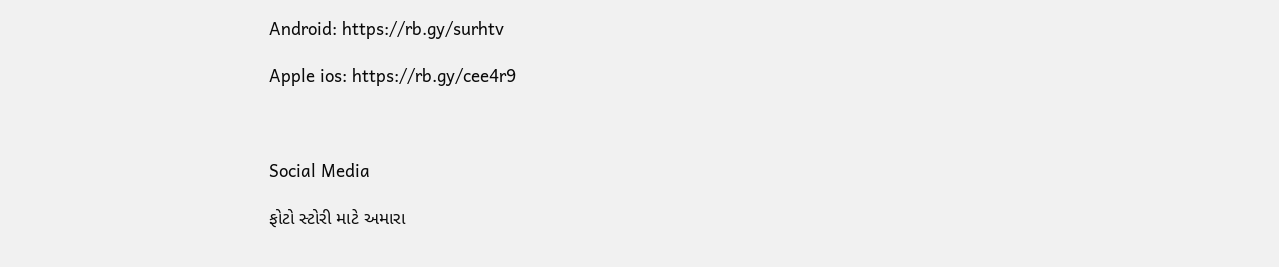Android: https://rb.gy/surhtv

Apple ios: https://rb.gy/cee4r9



Social Media

ફોટો સ્ટોરી માટે અમારા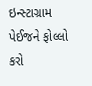ઇન્સ્ટાગ્રામ પેઈજને ફોલ્લો કરો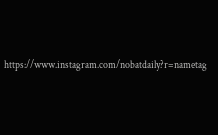https://www.instagram.com/nobatdaily?r=nametag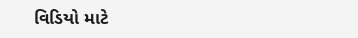વિડિયો માટે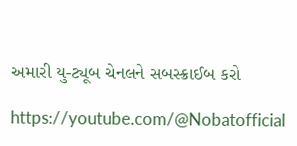અમારી યુ-ટ્યૂબ ચેનલને સબસ્ક્રાઈબ કરો

https://youtube.com/@Nobatofficial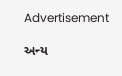Advertisement

અન્ય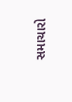સમાચારો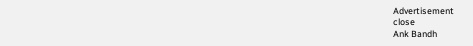Advertisement
close
Ank Bandh